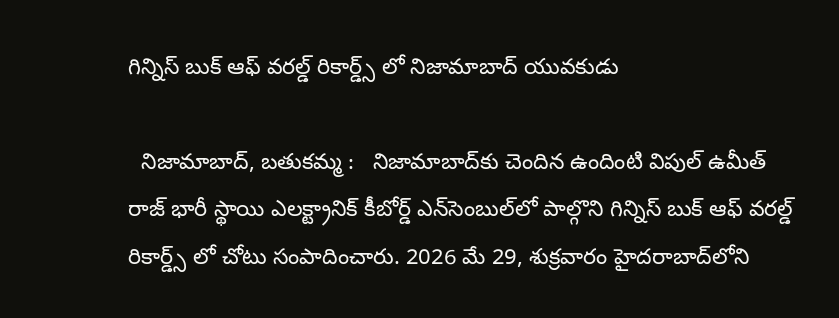గిన్నిస్ బుక్ ఆఫ్ వరల్డ్ రికార్డ్స్‌ లో నిజామాబాద్ యువకుడు

  నిజామాబాద్, బతుకమ్మ :   నిజామాబాద్‌కు చెందిన ఉందింటి విపుల్ ఉమీత్ రాజ్ భారీ స్థాయి ఎలక్ట్రానిక్ కీబోర్డ్ ఎన్‌సెంబుల్‌లో పాల్గొని గిన్నిస్ బుక్ ఆఫ్ వరల్డ్ రికార్డ్స్‌ లో చోటు సంపాదించారు. 2026 మే 29, శుక్రవారం హైదరాబాద్‌లోని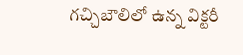గచ్చిబౌలిలో ఉన్న విక్టరీ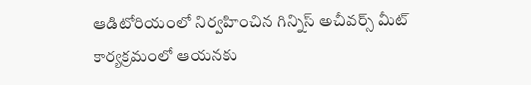ఆడిటోరియంలో నిర్వహించిన గిన్నిస్ అచీవర్స్ మీట్ కార్యక్రమంలో ఆయనకు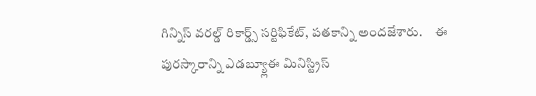గిన్నిస్ వరల్డ్ రికార్డ్స్ సర్టిఫికేట్, పతకాన్ని అందజేశారు.     ఈ పురస్కారాన్ని ఎడబ్య్లూఈ మినిస్ట్రిస్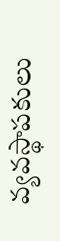వ్యవస్థాపకులు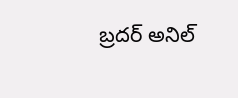బ్రదర్ అనిల్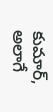కుమార్, అలాగే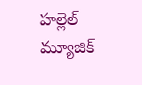హల్లెల్ మ్యూజిక్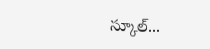స్కూల్...